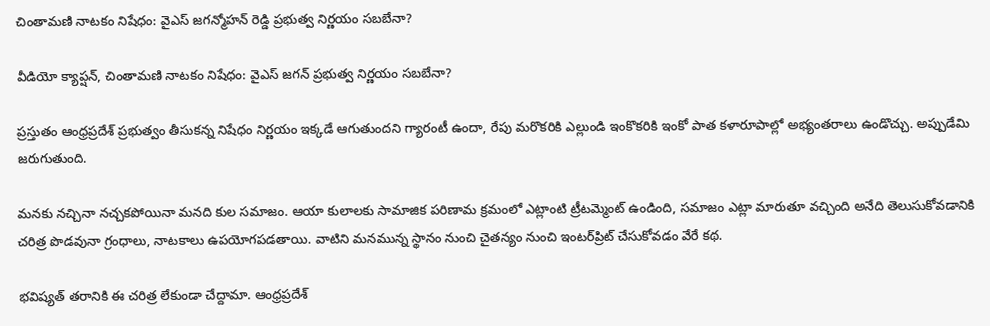చింతామణి నాటకం నిషేధం: వైఎస్ జగన్మోహన్ రెడ్డి ప్రభుత్వ నిర్ణయం సబబేనా?

వీడియో క్యాప్షన్, చింతామణి నాటకం నిషేధం: వైఎస్ జగన్ ప్రభుత్వ నిర్ణయం సబబేనా?

ప్రస్తుతం ఆంధ్రప్రదేశ్ ప్రభుత్వం తీసుకన్న నిషేధం నిర్ణయం ఇక్కడే ఆగుతుందని గ్యారంటీ ఉందా, రేపు మరొకరికి ఎల్లుండి ఇంకొకరికి ఇంకో పాత కళారూపాల్లో అభ్యంతరాలు ఉండొచ్చు. అప్పుడేమి జరుగుతుంది.

మనకు నచ్చినా నచ్చకపోయినా మనది కుల సమాజం. ఆయా కులాలకు సామాజిక పరిణామ క్రమంలో ఎట్లాంటి ట్రీటమ్మెంట్ ఉండింది, సమాజం ఎట్లా మారుతూ వచ్చింది అనేది తెలుసుకోవడానికి చరిత్ర పొడవునా గ్రంధాలు, నాటకాలు ఉపయోగపడతాయి. వాటిని మనమున్న స్థానం నుంచి చైతన్యం నుంచి ఇంటర్‌ప్రిట్ చేసుకోవడం వేరే కథ.

భవిష్యత్ తరానికి ఈ చరిత్ర లేకుండా చేద్దామా. ఆంధ్రప్రదేశ్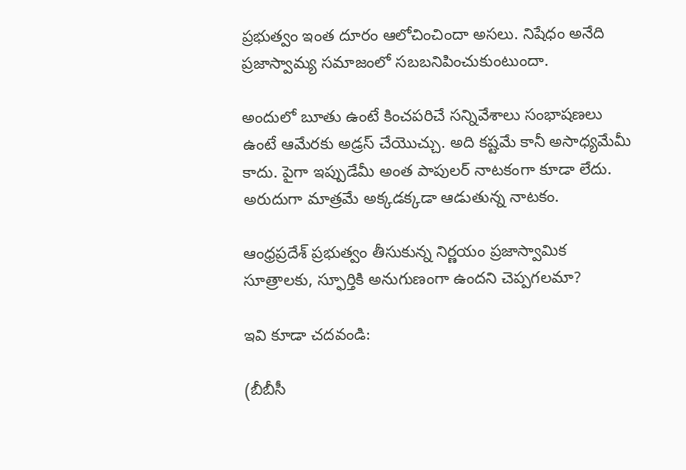ప్రభుత్వం ఇంత దూరం ఆలోచించిందా అసలు. నిషేధం అనేది ప్రజాస్వామ్య సమాజంలో సబబనిపించుకుంటుందా.

అందులో బూతు ఉంటే కించపరిచే సన్నివేశాలు సంభాషణలు ఉంటే ఆమేరకు అడ్రస్ చేయొచ్చు. అది కష్టమే కానీ అసాధ్యమేమీ కాదు. పైగా ఇప్పుడేమీ అంత పాపులర్ నాటకంగా కూడా లేదు. అరుదుగా మాత్రమే అక్కడక్కడా ఆడుతున్న నాటకం.

ఆంధ్రప్రదేశ్ ప్రభుత్వం తీసుకున్న నిర్ణయం ప్రజాస్వామిక సూత్రాలకు, స్ఫూర్తికి అనుగుణంగా ఉందని చెప్పగలమా?

ఇవి కూడా చదవండి:

(బీబీసీ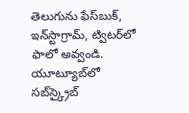తెలుగును ఫేస్‌బుక్, ఇన్‌స్టాగ్రామ్‌, ట్విటర్‌లో ఫాలో అవ్వండి. యూట్యూబ్‌లో సబ్‌స్క్రైబ్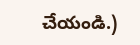చేయండి.)